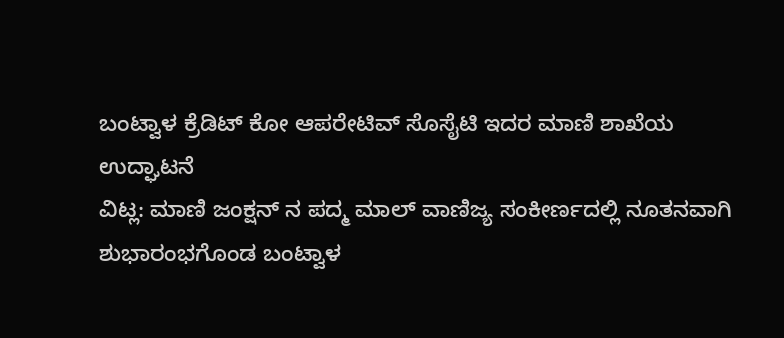ಬಂಟ್ವಾಳ ಕ್ರೆಡಿಟ್ ಕೋ ಆಪರೇಟಿವ್ ಸೊಸೈಟಿ ಇದರ ಮಾಣಿ ಶಾಖೆಯ ಉದ್ಘಾಟನೆ
ವಿಟ್ಲ: ಮಾಣಿ ಜಂಕ್ಷನ್ ನ ಪದ್ಮ ಮಾಲ್ ವಾಣಿಜ್ಯ ಸಂಕೀರ್ಣದಲ್ಲಿ ನೂತನವಾಗಿ ಶುಭಾರಂಭಗೊಂಡ ಬಂಟ್ವಾಳ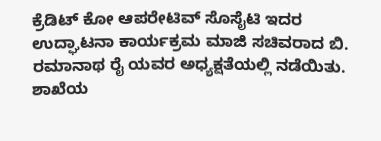ಕ್ರೆಡಿಟ್ ಕೋ ಆಪರೇಟಿವ್ ಸೊಸೈಟಿ ಇದರ ಉದ್ಘಾಟನಾ ಕಾರ್ಯಕ್ರಮ ಮಾಜಿ ಸಚಿವರಾದ ಬಿ. ರಮಾನಾಥ ರೈ ಯವರ ಅಧ್ಯಕ್ಷತೆಯಲ್ಲಿ ನಡೆಯಿತು. ಶಾಖೆಯ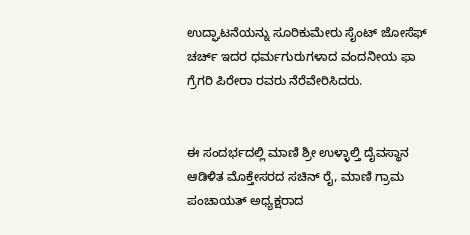ಉದ್ಘಾಟನೆಯನ್ನು ಸೂರಿಕುಮೇರು ಸೈಂಟ್ ಜೋಸೆಫ್ ಚರ್ಚ್ ಇದರ ಧರ್ಮಗುರುಗಳಾದ ವಂದನೀಯ ಫಾ ಗ್ರೆಗರಿ ಪಿರೇರಾ ರವರು ನೆರೆವೇರಿಸಿದರು.


ಈ ಸಂದರ್ಭದಲ್ಲಿ ಮಾಣಿ ಶ್ರೀ ಉಳ್ಳಾಲ್ತಿ ದೈವಸ್ಥಾನ ಆಡಿಳಿತ ಮೊಕ್ತೇಸರದ ಸಚಿನ್ ರೈ, ಮಾಣಿ ಗ್ರಾಮ ಪಂಚಾಯತ್ ಅಧ್ಯಕ್ಷರಾದ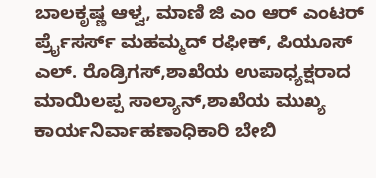ಬಾಲಕೃಷ್ಣ ಆಳ್ವ, ಮಾಣಿ ಜಿ ಎಂ ಆರ್ ಎಂಟರ್ ರ್ಪ್ರೈಸರ್ಸ್ ಮಹಮ್ಮದ್ ರಫೀಕ್, ಪಿಯೂಸ್ ಎಲ್. ರೊಡ್ರಿಗಸ್,ಶಾಖೆಯ ಉಪಾಧ್ಯಕ್ಷರಾದ ಮಾಯಿಲಪ್ಪ ಸಾಲ್ಯಾನ್,ಶಾಖೆಯ ಮುಖ್ಯ ಕಾರ್ಯನಿರ್ವಾಹಣಾಧಿಕಾರಿ ಬೇಬಿ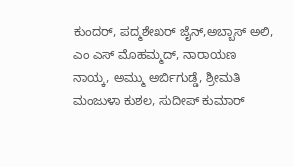ಕುಂದರ್, ಪದ್ಮಶೇಖರ್ ಜೈನ್,ಅಬ್ಬಾಸ್ ಅಲಿ, ಎಂ ಎಸ್ ಮೊಹಮ್ಮದ್, ನಾರಾಯಣ ನಾಯ್ಕ, ಅಮ್ಮು ಅರ್ಬಿಗುಡ್ಡೆ, ಶ್ರೀಮತಿ ಮಂಜುಳಾ ಕುಶಲ, ಸುದೀಪ್ ಕುಮಾರ್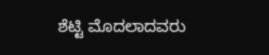ಶೆಟ್ಟಿ ಮೊದಲಾದವರು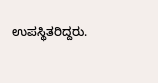ಉಪಸ್ಥಿತರಿದ್ದರು.